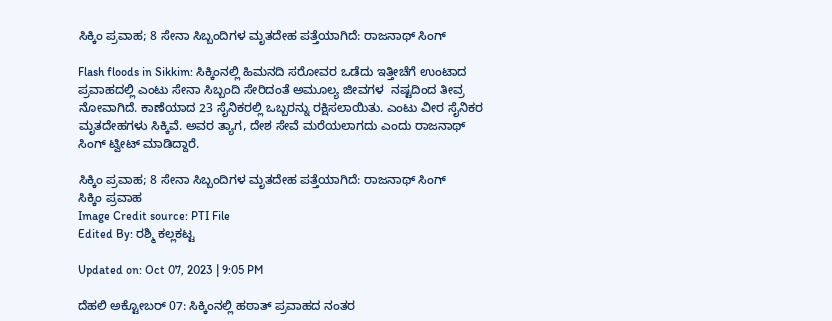ಸಿಕ್ಕಿಂ ಪ್ರವಾಹ; 8 ಸೇನಾ ಸಿಬ್ಬಂದಿಗಳ ಮೃತದೇಹ ಪತ್ತೆಯಾಗಿದೆ: ರಾಜನಾಥ್ ಸಿಂಗ್

Flash floods in Sikkim: ಸಿಕ್ಕಿಂನಲ್ಲಿ ಹಿಮನದಿ ಸರೋವರ ಒಡೆದು ಇತ್ತೀಚೆಗೆ ಉಂಟಾದ ಪ್ರವಾಹದಲ್ಲಿ ಎಂಟು ಸೇನಾ ಸಿಬ್ಬಂದಿ ಸೇರಿದಂತೆ ಅಮೂಲ್ಯ ಜೀವಗಳ  ನಷ್ಟದಿಂದ ತೀವ್ರ ನೋವಾಗಿದೆ. ಕಾಣೆಯಾದ 23 ಸೈನಿಕರಲ್ಲಿ ಒಬ್ಬರನ್ನು ರಕ್ಷಿಸಲಾಯಿತು. ಎಂಟು ವೀರ ಸೈನಿಕರ ಮೃತದೇಹಗಳು ಸಿಕ್ಕಿವೆ. ಅವರ ತ್ಯಾಗ, ದೇಶ ಸೇವೆ ಮರೆಯಲಾಗದು ಎಂದು ರಾಜನಾಥ್ ಸಿಂಗ್ ಟ್ವೀಟ್ ಮಾಡಿದ್ದಾರೆ.

ಸಿಕ್ಕಿಂ ಪ್ರವಾಹ; 8 ಸೇನಾ ಸಿಬ್ಬಂದಿಗಳ ಮೃತದೇಹ ಪತ್ತೆಯಾಗಿದೆ: ರಾಜನಾಥ್ ಸಿಂಗ್
ಸಿಕ್ಕಿಂ ಪ್ರವಾಹ
Image Credit source: PTI File
Edited By: ರಶ್ಮಿ ಕಲ್ಲಕಟ್ಟ

Updated on: Oct 07, 2023 | 9:05 PM

ದೆಹಲಿ ಅಕ್ಟೋಬರ್ 07: ಸಿಕ್ಕಿಂನಲ್ಲಿ ಹಠಾತ್ ಪ್ರವಾಹದ ನಂತರ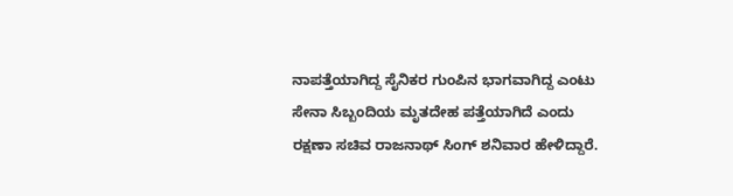ನಾಪತ್ತೆಯಾಗಿದ್ದ ಸೈನಿಕರ ಗುಂಪಿನ ಭಾಗವಾಗಿದ್ದ ಎಂಟು ಸೇನಾ ಸಿಬ್ಬಂದಿಯ ಮೃತದೇಹ ಪತ್ತೆಯಾಗಿದೆ ಎಂದು ರಕ್ಷಣಾ ಸಚಿವ ರಾಜನಾಥ್ ಸಿಂಗ್ ಶನಿವಾರ ಹೇಳಿದ್ದಾರೆ.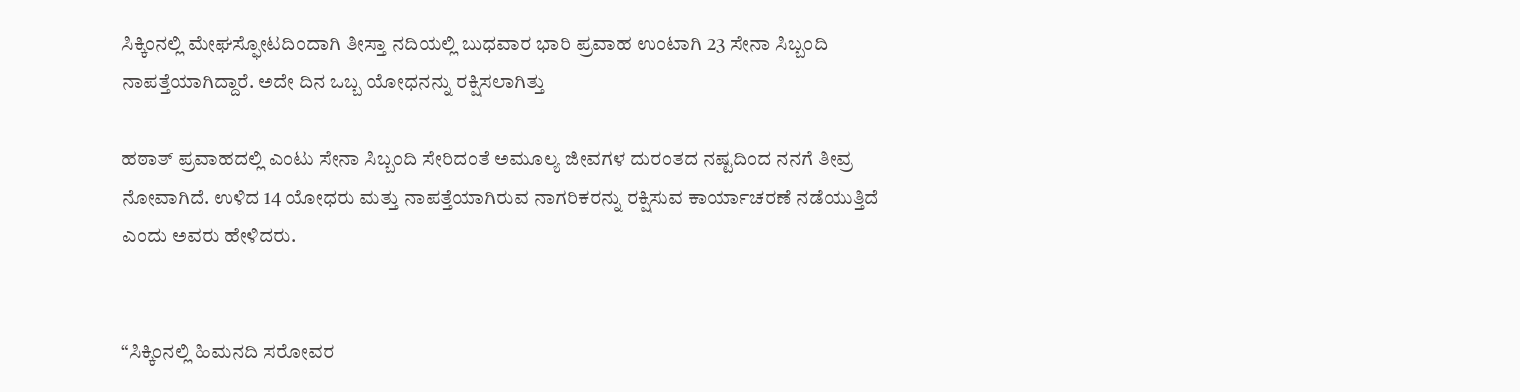ಸಿಕ್ಕಿಂನಲ್ಲಿ ಮೇಘಸ್ಫೋಟದಿಂದಾಗಿ ತೀಸ್ತಾ ನದಿಯಲ್ಲಿ ಬುಧವಾರ ಭಾರಿ ಪ್ರವಾಹ ಉಂಟಾಗಿ 23 ಸೇನಾ ಸಿಬ್ಬಂದಿ ನಾಪತ್ತೆಯಾಗಿದ್ದಾರೆ. ಅದೇ ದಿನ ಒಬ್ಬ ಯೋಧನನ್ನು ರಕ್ಷಿಸಲಾಗಿತ್ತು

ಹಠಾತ್ ಪ್ರವಾಹದಲ್ಲಿ ಎಂಟು ಸೇನಾ ಸಿಬ್ಬಂದಿ ಸೇರಿದಂತೆ ಅಮೂಲ್ಯ ಜೀವಗಳ ದುರಂತದ ನಷ್ಟದಿಂದ ನನಗೆ ತೀವ್ರ ನೋವಾಗಿದೆ. ಉಳಿದ 14 ಯೋಧರು ಮತ್ತು ನಾಪತ್ತೆಯಾಗಿರುವ ನಾಗರಿಕರನ್ನು ರಕ್ಷಿಸುವ ಕಾರ್ಯಾಚರಣೆ ನಡೆಯುತ್ತಿದೆ ಎಂದು ಅವರು ಹೇಳಿದರು.


“ಸಿಕ್ಕಿಂನಲ್ಲಿ ಹಿಮನದಿ ಸರೋವರ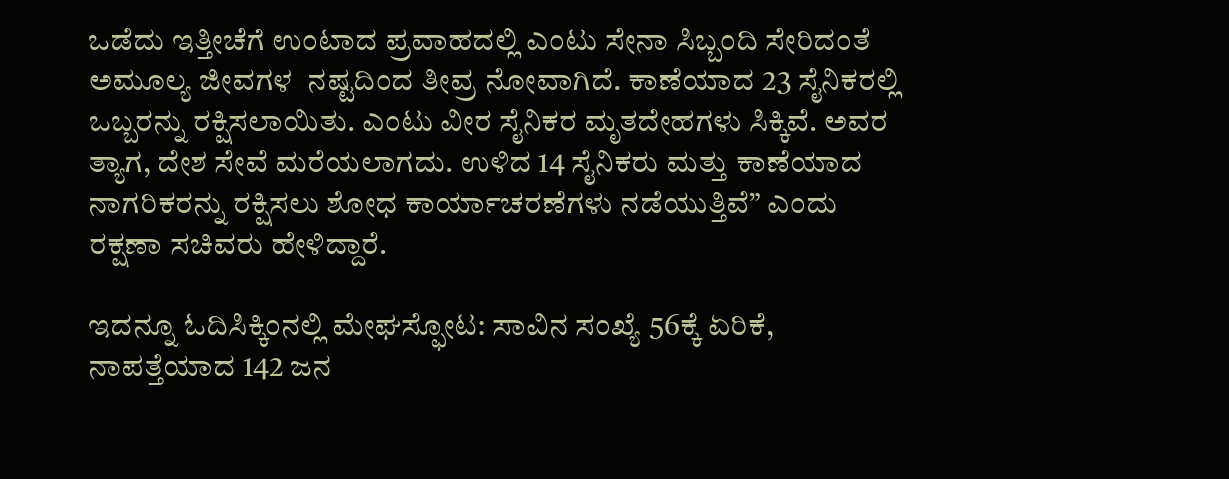ಒಡೆದು ಇತ್ತೀಚೆಗೆ ಉಂಟಾದ ಪ್ರವಾಹದಲ್ಲಿ ಎಂಟು ಸೇನಾ ಸಿಬ್ಬಂದಿ ಸೇರಿದಂತೆ ಅಮೂಲ್ಯ ಜೀವಗಳ  ನಷ್ಟದಿಂದ ತೀವ್ರ ನೋವಾಗಿದೆ. ಕಾಣೆಯಾದ 23 ಸೈನಿಕರಲ್ಲಿ ಒಬ್ಬರನ್ನು ರಕ್ಷಿಸಲಾಯಿತು. ಎಂಟು ವೀರ ಸೈನಿಕರ ಮೃತದೇಹಗಳು ಸಿಕ್ಕಿವೆ. ಅವರ ತ್ಯಾಗ, ದೇಶ ಸೇವೆ ಮರೆಯಲಾಗದು. ಉಳಿದ 14 ಸೈನಿಕರು ಮತ್ತು ಕಾಣೆಯಾದ ನಾಗರಿಕರನ್ನು ರಕ್ಷಿಸಲು ಶೋಧ ಕಾರ್ಯಾಚರಣೆಗಳು ನಡೆಯುತ್ತಿವೆ” ಎಂದು ರಕ್ಷಣಾ ಸಚಿವರು ಹೇಳಿದ್ದಾರೆ.

ಇದನ್ನೂ ಓದಿಸಿಕ್ಕಿಂನಲ್ಲಿ ಮೇಘಸ್ಫೋಟ: ಸಾವಿನ ಸಂಖ್ಯೆ 56ಕ್ಕೆ ಏರಿಕೆ, ನಾಪತ್ತೆಯಾದ 142 ಜನ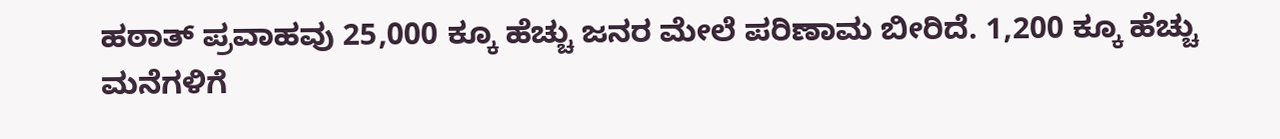ಹಠಾತ್ ಪ್ರವಾಹವು 25,000 ಕ್ಕೂ ಹೆಚ್ಚು ಜನರ ಮೇಲೆ ಪರಿಣಾಮ ಬೀರಿದೆ. 1,200 ಕ್ಕೂ ಹೆಚ್ಚು ಮನೆಗಳಿಗೆ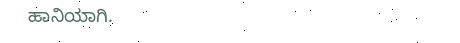ಹಾನಿಯಾಗಿ.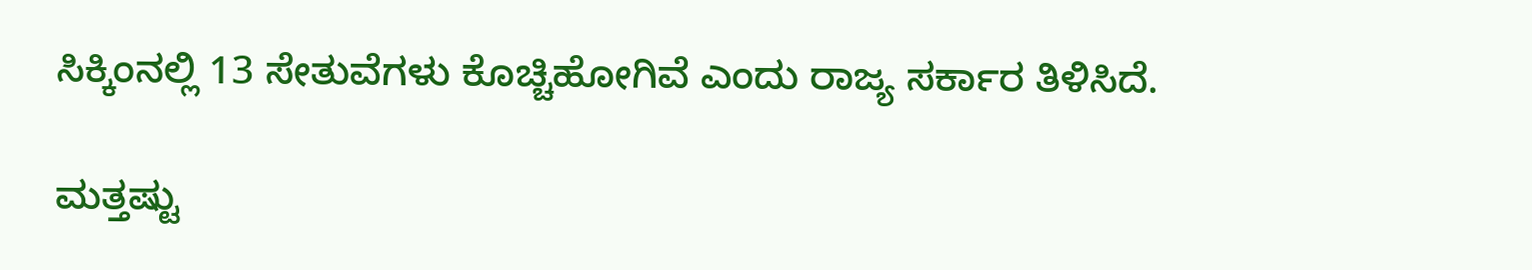ಸಿಕ್ಕಿಂನಲ್ಲಿ 13 ಸೇತುವೆಗಳು ಕೊಚ್ಚಿಹೋಗಿವೆ ಎಂದು ರಾಜ್ಯ ಸರ್ಕಾರ ತಿಳಿಸಿದೆ.

ಮತ್ತಷ್ಟು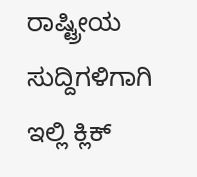ರಾಷ್ಟ್ರೀಯ ಸುದ್ದಿಗಳಿಗಾಗಿ ಇಲ್ಲಿ ಕ್ಲಿಕ್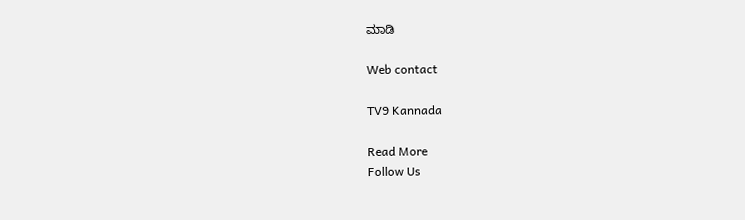ಮಾಡಿ

Web contact

TV9 Kannada

Read More
Follow Us